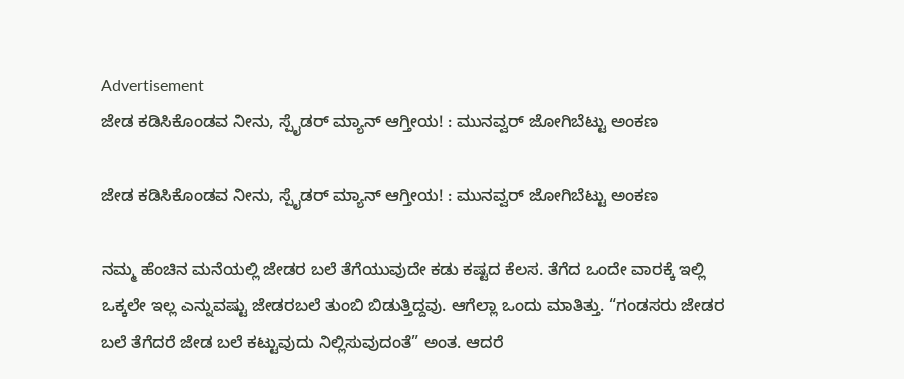Advertisement
ಜೇಡ ಕಡಿಸಿಕೊಂಡವ ನೀನು, ಸ್ಪೈಡರ್ ಮ್ಯಾನ್ ಆಗ್ತೀಯ! : ಮುನವ್ವರ್ ಜೋಗಿಬೆಟ್ಟು ಅಂಕಣ

ಜೇಡ ಕಡಿಸಿಕೊಂಡವ ನೀನು, ಸ್ಪೈಡರ್ ಮ್ಯಾನ್ ಆಗ್ತೀಯ! : ಮುನವ್ವರ್ ಜೋಗಿಬೆಟ್ಟು ಅಂಕಣ

ನಮ್ಮ ಹೆಂಚಿನ ಮನೆಯಲ್ಲಿ ಜೇಡರ ಬಲೆ ತೆಗೆಯುವುದೇ ಕಡು ಕಷ್ಟದ ಕೆಲಸ. ತೆಗೆದ ಒಂದೇ ವಾರಕ್ಕೆ ಇಲ್ಲಿ ಒಕ್ಕಲೇ ಇಲ್ಲ ಎನ್ನುವಷ್ಟು ಜೇಡರಬಲೆ ತುಂಬಿ ಬಿಡುತ್ತಿದ್ದವು. ಆಗೆಲ್ಲಾ ಒಂದು ಮಾತಿತ್ತು. “ಗಂಡಸರು ಜೇಡರ ಬಲೆ ತೆಗೆದರೆ ಜೇಡ ಬಲೆ ಕಟ್ಟುವುದು ನಿಲ್ಲಿಸುವುದಂತೆ” ಅಂತ. ಆದರೆ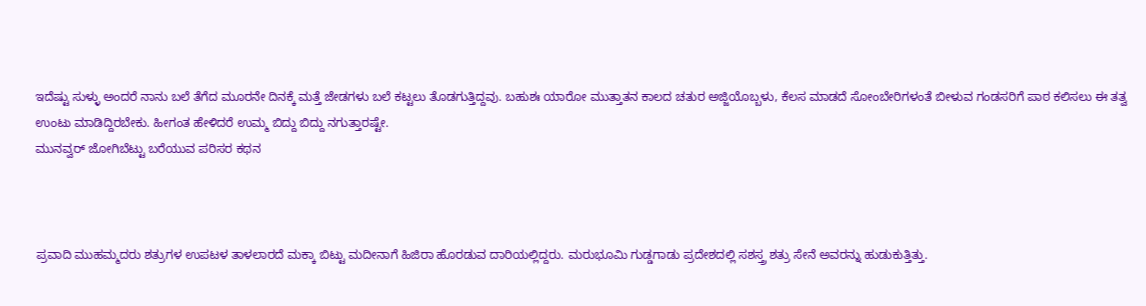ಇದೆಷ್ಟು ಸುಳ್ಳು ಅಂದರೆ ನಾನು ಬಲೆ ತೆಗೆದ ಮೂರನೇ ದಿನಕ್ಕೆ ಮತ್ತೆ ಜೇಡಗಳು ಬಲೆ ಕಟ್ಟಲು ತೊಡಗುತ್ತಿದ್ದವು. ಬಹುಶಃ ಯಾರೋ ಮುತ್ತಾತನ ಕಾಲದ ಚತುರ ಅಜ್ಜಿಯೊಬ್ಬಳು, ಕೆಲಸ ಮಾಡದೆ ಸೋಂಬೇರಿಗಳಂತೆ ಬೀಳುವ ಗಂಡಸರಿಗೆ ಪಾಠ ಕಲಿಸಲು ಈ ತತ್ವ ಉಂಟು ಮಾಡಿದ್ದಿರಬೇಕು. ಹೀಗಂತ ಹೇಳಿದರೆ ಉಮ್ಮ ಬಿದ್ದು ಬಿದ್ದು ನಗುತ್ತಾರಷ್ಟೇ.
ಮುನವ್ವರ್ ಜೋಗಿಬೆಟ್ಟು ಬರೆಯುವ ಪರಿಸರ ಕಥನ



ಪ್ರವಾದಿ ಮುಹಮ್ಮದರು ಶತ್ರುಗಳ ಉಪಟಳ ತಾಳಲಾರದೆ ಮಕ್ಕಾ ಬಿಟ್ಟು ಮದೀನಾಗೆ ಹಿಜಿರಾ ಹೊರಡುವ ದಾರಿಯಲ್ಲಿದ್ದರು. ಮರುಭೂಮಿ ಗುಡ್ಡಗಾಡು ಪ್ರದೇಶದಲ್ಲಿ ಸಶಸ್ತ್ರ ಶತ್ರು ಸೇನೆ ಅವರನ್ನು ಹುಡುಕುತ್ತಿತ್ತು.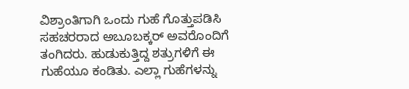ವಿಶ್ರಾಂತಿಗಾಗಿ ಒಂದು ಗುಹೆ ಗೊತ್ತುಪಡಿಸಿ ಸಹಚರರಾದ ಅಬೂಬಕ್ಕರ್ ಅವರೊಂದಿಗೆ ತಂಗಿದರು. ಹುಡುಕುತ್ತಿದ್ದ ಶತ್ರುಗಳಿಗೆ ಈ ಗುಹೆಯೂ ಕಂಡಿತು. ಎಲ್ಲಾ ಗುಹೆಗಳನ್ನು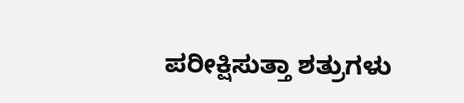ಪರೀಕ್ಷಿಸುತ್ತಾ ಶತ್ರುಗಳು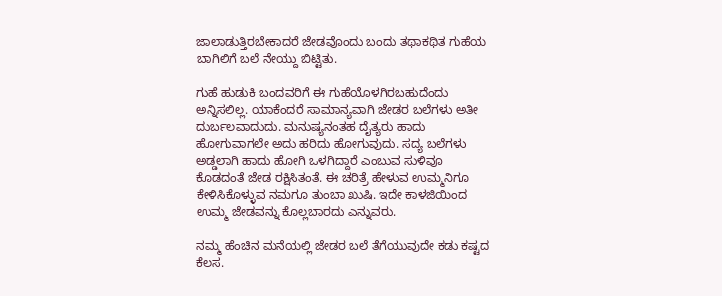ಜಾಲಾಡುತ್ತಿರಬೇಕಾದರೆ ಜೇಡವೊಂದು ಬಂದು ತಥಾಕಥಿತ ಗುಹೆಯ ಬಾಗಿಲಿಗೆ ಬಲೆ ನೇಯ್ದು ಬಿಟ್ಟಿತು.

ಗುಹೆ ಹುಡುಕಿ ಬಂದವರಿಗೆ ಈ ಗುಹೆಯೊಳಗಿರಬಹುದೆಂದು ಅನ್ನಿಸಲಿಲ್ಲ. ಯಾಕೆಂದರೆ ಸಾಮಾನ್ಯವಾಗಿ ಜೇಡರ ಬಲೆಗಳು ಅತೀ ದುರ್ಬಲವಾದುದು. ಮನುಷ್ಯನಂತಹ ದೈತ್ಯರು ಹಾದು ಹೋಗುವಾಗಲೇ ಅದು ಹರಿದು ಹೋಗುವುದು. ಸದ್ಯ ಬಲೆಗಳು ಅಡ್ಡಲಾಗಿ ಹಾದು ಹೋಗಿ ಒಳಗಿದ್ದಾರೆ ಎಂಬುವ ಸುಳಿವೂ ಕೊಡದಂತೆ ಜೇಡ ರಕ್ಷಿಸಿತಂತೆ. ಈ ಚರಿತ್ರೆ ಹೇಳುವ ಉಮ್ಮನಿಗೂ ಕೇಳಿಸಿಕೊಳ್ಳುವ ನಮಗೂ ತುಂಬಾ ಖುಷಿ. ಇದೇ ಕಾಳಜಿಯಿಂದ ಉಮ್ಮ ಜೇಡವನ್ನು ಕೊಲ್ಲಬಾರದು ಎನ್ನುವರು.

ನಮ್ಮ ಹೆಂಚಿನ ಮನೆಯಲ್ಲಿ ಜೇಡರ ಬಲೆ ತೆಗೆಯುವುದೇ ಕಡು ಕಷ್ಟದ ಕೆಲಸ.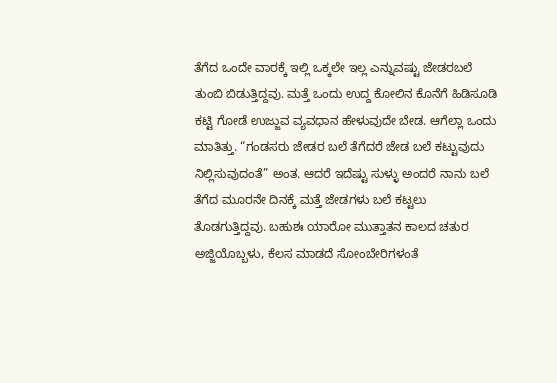ತೆಗೆದ ಒಂದೇ ವಾರಕ್ಕೆ ಇಲ್ಲಿ ಒಕ್ಕಲೇ ಇಲ್ಲ ಎನ್ನುವಷ್ಟು ಜೇಡರಬಲೆ ತುಂಬಿ ಬಿಡುತ್ತಿದ್ದವು. ಮತ್ತೆ ಒಂದು ಉದ್ದ ಕೋಲಿನ ಕೊನೆಗೆ ಹಿಡಿಸೂಡಿ ಕಟ್ಟಿ ಗೋಡೆ ಉಜ್ಜುವ ವ್ಯವಧಾನ ಹೇಳುವುದೇ ಬೇಡ. ಆಗೆಲ್ಲಾ ಒಂದು ಮಾತಿತ್ತು. “ಗಂಡಸರು ಜೇಡರ ಬಲೆ ತೆಗೆದರೆ ಜೇಡ ಬಲೆ ಕಟ್ಟುವುದು ನಿಲ್ಲಿಸುವುದಂತೆ” ಅಂತ. ಆದರೆ ಇದೆಷ್ಟು ಸುಳ್ಳು ಅಂದರೆ ನಾನು ಬಲೆ ತೆಗೆದ ಮೂರನೇ ದಿನಕ್ಕೆ ಮತ್ತೆ ಜೇಡಗಳು ಬಲೆ ಕಟ್ಟಲು ತೊಡಗುತ್ತಿದ್ದವು. ಬಹುಶಃ ಯಾರೋ ಮುತ್ತಾತನ ಕಾಲದ ಚತುರ ಅಜ್ಜಿಯೊಬ್ಬಳು, ಕೆಲಸ ಮಾಡದೆ ಸೋಂಬೇರಿಗಳಂತೆ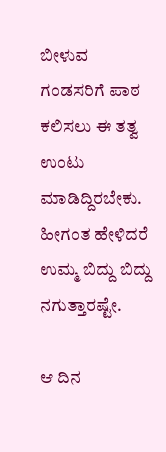ಬೀಳುವ ಗಂಡಸರಿಗೆ ಪಾಠ ಕಲಿಸಲು ಈ ತತ್ವ ಉಂಟು ಮಾಡಿದ್ದಿರಬೇಕು. ಹೀಗಂತ ಹೇಳಿದರೆ ಉಮ್ಮ ಬಿದ್ದು ಬಿದ್ದು ನಗುತ್ತಾರಷ್ಟೇ.

ಆ ದಿನ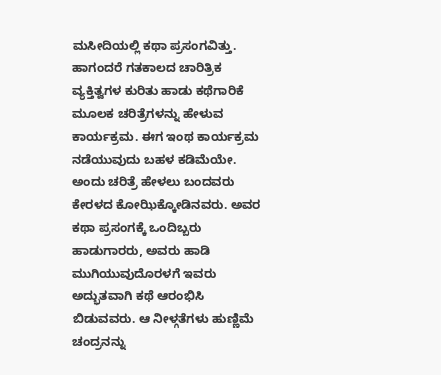ಮಸೀದಿಯಲ್ಲಿ ಕಥಾ ಪ್ರಸಂಗವಿತ್ತು. ಹಾಗಂದರೆ ಗತಕಾಲದ ಚಾರಿತ್ರಿಕ ವ್ಯಕ್ತಿತ್ವಗಳ ಕುರಿತು ಹಾಡು ಕಥೆಗಾರಿಕೆ ಮೂಲಕ ಚರಿತ್ರೆಗಳನ್ನು ಹೇಳುವ ಕಾರ್ಯಕ್ರಮ. ಈಗ ಇಂಥ ಕಾರ್ಯಕ್ರಮ ನಡೆಯುವುದು ಬಹಳ ಕಡಿಮೆಯೇ. ಅಂದು ಚರಿತ್ರೆ ಹೇಳಲು ಬಂದವರು ಕೇರಳದ ಕೋಝಿಕ್ಕೋಡಿನವರು. ಅವರ ಕಥಾ ಪ್ರಸಂಗಕ್ಕೆ ಒಂದಿಬ್ಬರು ಹಾಡುಗಾರರು, ಅವರು ಹಾಡಿ ಮುಗಿಯುವುದೊರಳಗೆ ಇವರು ಅದ್ಭುತವಾಗಿ ಕಥೆ ಆರಂಭಿಸಿ ಬಿಡುವವರು. ಆ ನೀಳ್ಗತೆಗಳು ಹುಣ್ಣಿಮೆ ಚಂದ್ರನನ್ನು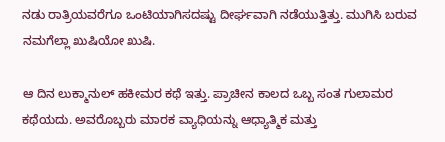ನಡು ರಾತ್ರಿಯವರೆಗೂ ಒಂಟಿಯಾಗಿಸದಷ್ಟು ದೀರ್ಘವಾಗಿ ನಡೆಯುತ್ತಿತ್ತು. ಮುಗಿಸಿ ಬರುವ ನಮಗೆಲ್ಲಾ ಖುಷಿಯೋ ಖುಷಿ.

ಆ ದಿನ ಲುಕ್ಮಾನುಲ್ ಹಕೀಮರ ಕಥೆ ಇತ್ತು. ಪ್ರಾಚೀನ ಕಾಲದ ಒಬ್ಬ ಸಂತ ಗುಲಾಮರ ಕಥೆಯದು. ಅವರೊಬ್ಬರು ಮಾರಕ ವ್ಯಾಧಿಯನ್ನು ಆಧ್ಯಾತ್ಮಿಕ ಮತ್ತು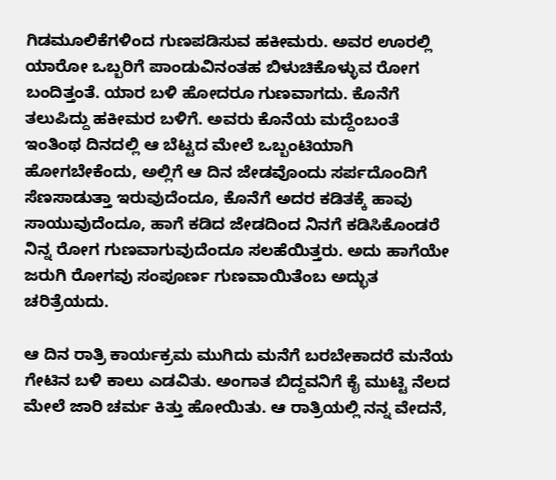ಗಿಡಮೂಲಿಕೆಗಳಿಂದ ಗುಣಪಡಿಸುವ ಹಕೀಮರು. ಅವರ ಊರಲ್ಲಿ ಯಾರೋ ಒಬ್ಬರಿಗೆ ಪಾಂಡುವಿನಂತಹ ಬಿಳುಚಿಕೊಳ್ಳುವ ರೋಗ ಬಂದಿತ್ತಂತೆ. ಯಾರ ಬಳಿ ಹೋದರೂ ಗುಣವಾಗದು. ಕೊನೆಗೆ ತಲುಪಿದ್ದು ಹಕೀಮರ ಬಳಿಗೆ. ಅವರು ಕೊನೆಯ ಮದ್ದೆಂಬಂತೆ ಇಂತಿಂಥ ದಿನದಲ್ಲಿ ಆ ಬೆಟ್ಟದ ಮೇಲೆ ಒಬ್ಬಂಟಿಯಾಗಿ ಹೋಗಬೇಕೆಂದು, ಅಲ್ಲಿಗೆ ಆ ದಿನ ಜೇಡವೊಂದು ಸರ್ಪದೊಂದಿಗೆ ಸೆಣಸಾಡುತ್ತಾ ಇರುವುದೆಂದೂ, ಕೊನೆಗೆ ಅದರ ಕಡಿತಕ್ಕೆ ಹಾವು ಸಾಯುವುದೆಂದೂ, ಹಾಗೆ ಕಡಿದ ಜೇಡದಿಂದ ನಿನಗೆ ಕಡಿಸಿಕೊಂಡರೆ ನಿನ್ನ ರೋಗ ಗುಣವಾಗುವುದೆಂದೂ ಸಲಹೆಯಿತ್ತರು. ಅದು ಹಾಗೆಯೇ ಜರುಗಿ ರೋಗವು ಸಂಪೂರ್ಣ ಗುಣವಾಯಿತೆಂಬ ಅದ್ಭುತ ಚರಿತ್ರೆಯದು.

ಆ ದಿನ ರಾತ್ರಿ ಕಾರ್ಯಕ್ರಮ ಮುಗಿದು ಮನೆಗೆ ಬರಬೇಕಾದರೆ ಮನೆಯ ಗೇಟಿನ ಬಳಿ ಕಾಲು ಎಡವಿತು. ಅಂಗಾತ ಬಿದ್ದವನಿಗೆ ಕೈ ಮುಟ್ಟಿ ನೆಲದ ಮೇಲೆ ಜಾರಿ ಚರ್ಮ ಕಿತ್ತು ಹೋಯಿತು. ಆ ರಾತ್ರಿಯಲ್ಲಿ ನನ್ನ ವೇದನೆ,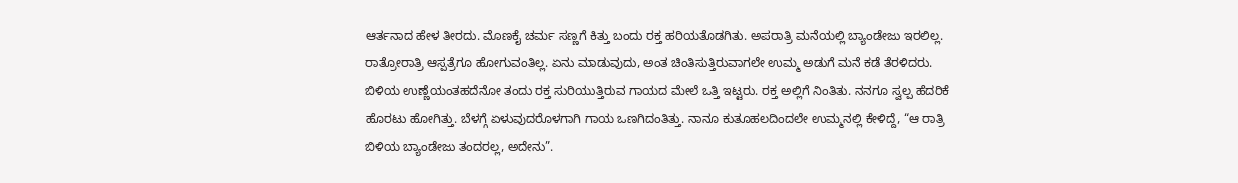ಆರ್ತನಾದ ಹೇಳ ತೀರದು. ಮೊಣಕೈ ಚರ್ಮ ಸಣ್ಣಗೆ ಕಿತ್ತು ಬಂದು ರಕ್ತ ಹರಿಯತೊಡಗಿತು. ಅಪರಾತ್ರಿ ಮನೆಯಲ್ಲಿ ಬ್ಯಾಂಡೇಜು ಇರಲಿಲ್ಲ. ರಾತ್ರೋರಾತ್ರಿ ಆಸ್ಪತ್ರೆಗೂ ಹೋಗುವಂತಿಲ್ಲ. ಏನು ಮಾಡುವುದು, ಅಂತ ಚಿಂತಿಸುತ್ತಿರುವಾಗಲೇ ಉಮ್ಮ ಅಡುಗೆ ಮನೆ ಕಡೆ ತೆರಳಿದರು. ಬಿಳಿಯ ಉಣ್ಣೆಯಂತಹದೆನೋ ತಂದು ರಕ್ತ ಸುರಿಯುತ್ತಿರುವ ಗಾಯದ ಮೇಲೆ ಒತ್ತಿ ಇಟ್ಟರು. ರಕ್ತ ಅಲ್ಲಿಗೆ ನಿಂತಿತು. ನನಗೂ ಸ್ವಲ್ಪ ಹೆದರಿಕೆ ಹೊರಟು ಹೋಗಿತ್ತು. ಬೆಳಗ್ಗೆ ಏಳುವುದರೊಳಗಾಗಿ ಗಾಯ ಒಣಗಿದಂತಿತ್ತು. ನಾನೂ ಕುತೂಹಲದಿಂದಲೇ ಉಮ್ಮನಲ್ಲಿ ಕೇಳಿದ್ದೆ, “ಆ ರಾತ್ರಿ ಬಿಳಿಯ ಬ್ಯಾಂಡೇಜು ತಂದರಲ್ಲ, ಅದೇನು”.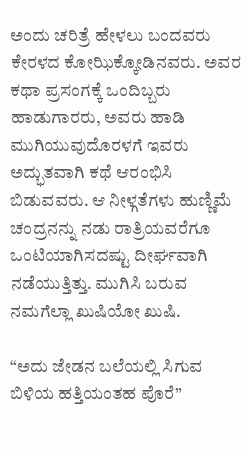ಅಂದು ಚರಿತ್ರೆ ಹೇಳಲು ಬಂದವರು ಕೇರಳದ ಕೋಝಿಕ್ಕೋಡಿನವರು. ಅವರ ಕಥಾ ಪ್ರಸಂಗಕ್ಕೆ ಒಂದಿಬ್ಬರು ಹಾಡುಗಾರರು, ಅವರು ಹಾಡಿ ಮುಗಿಯುವುದೊರಳಗೆ ಇವರು ಅದ್ಭುತವಾಗಿ ಕಥೆ ಆರಂಭಿಸಿ ಬಿಡುವವರು. ಆ ನೀಳ್ಗತೆಗಳು ಹುಣ್ಣಿಮೆ ಚಂದ್ರನನ್ನು ನಡು ರಾತ್ರಿಯವರೆಗೂ ಒಂಟಿಯಾಗಿಸದಷ್ಟು ದೀರ್ಘವಾಗಿ ನಡೆಯುತ್ತಿತ್ತು. ಮುಗಿಸಿ ಬರುವ ನಮಗೆಲ್ಲಾ ಖುಷಿಯೋ ಖುಷಿ.

“ಅದು ಜೇಡನ ಬಲೆಯಲ್ಲಿ ಸಿಗುವ ಬಿಳಿಯ ಹತ್ತಿಯಂತಹ ಪೊರೆ”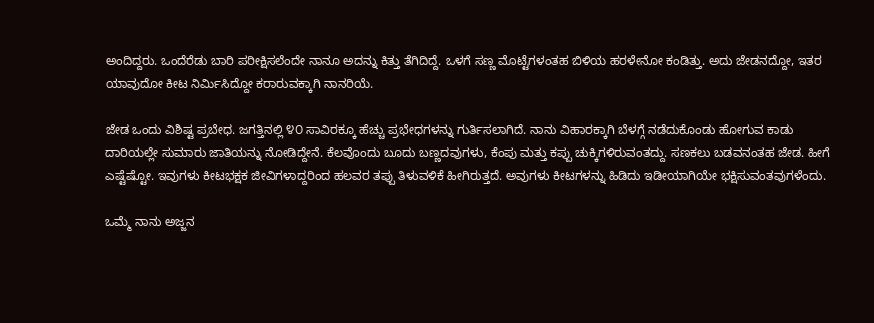ಅಂದಿದ್ದರು. ಒಂದೆರೆಡು ಬಾರಿ ಪರೀಕ್ಷಿಸಲೆಂದೇ ನಾನೂ ಅದನ್ನು ಕಿತ್ತು ತೆಗಿದಿದ್ದೆ. ಒಳಗೆ ಸಣ್ಣ ಮೊಟ್ಟೆಗಳಂತಹ ಬಿಳಿಯ ಹರಳೇನೋ ಕಂಡಿತ್ತು. ಅದು ಜೇಡನದ್ದೋ, ಇತರ ಯಾವುದೋ ಕೀಟ ನಿರ್ಮಿಸಿದ್ದೋ ಕರಾರುವಕ್ಕಾಗಿ ನಾನರಿಯೆ.

ಜೇಡ ಒಂದು ವಿಶಿಷ್ಟ ಪ್ರಬೇಧ. ಜಗತ್ತಿನಲ್ಲಿ ೪೦ ಸಾವಿರಕ್ಕೂ ಹೆಚ್ಚು ಪ್ರಭೇಧಗಳನ್ನು ಗುರ್ತಿಸಲಾಗಿದೆ. ನಾನು ವಿಹಾರಕ್ಕಾಗಿ ಬೆಳಗ್ಗೆ ನಡೆದುಕೊಂಡು ಹೋಗುವ ಕಾಡು ದಾರಿಯಲ್ಲೇ ಸುಮಾರು ಜಾತಿಯನ್ನು ನೋಡಿದ್ದೇನೆ. ಕೆಲವೊಂದು ಬೂದು ಬಣ್ಣದವುಗಳು, ಕೆಂಪು ಮತ್ತು ಕಪ್ಪು ಚುಕ್ಕಿಗಳಿರುವಂತದ್ದು. ಸಣಕಲು ಬಡವನಂತಹ ಜೇಡ. ಹೀಗೆ ಎಷ್ಟೆಷ್ಟೋ. ಇವುಗಳು ಕೀಟಭಕ್ಷಕ ಜೀವಿಗಳಾದ್ದರಿಂದ ಹಲವರ ತಪ್ಪು ತಿಳುವಳಿಕೆ ಹೀಗಿರುತ್ತದೆ. ಅವುಗಳು ಕೀಟಗಳನ್ನು ಹಿಡಿದು ಇಡೀಯಾಗಿಯೇ ಭಕ್ಷಿಸುವಂತವುಗಳೆಂದು.

ಒಮ್ಮೆ ನಾನು ಅಜ್ಜನ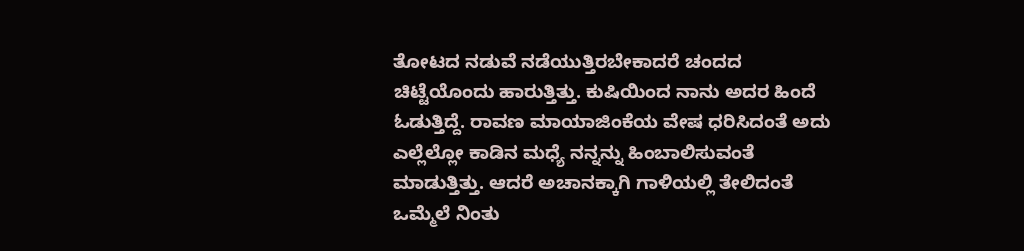ತೋಟದ ನಡುವೆ ನಡೆಯುತ್ತಿರಬೇಕಾದರೆ ಚಂದದ ಚಿಟ್ಟೆಯೊಂದು ಹಾರುತ್ತಿತ್ತು. ಕುಷಿಯಿಂದ ನಾನು ಅದರ ಹಿಂದೆ ಓಡುತ್ತಿದ್ದೆ. ರಾವಣ ಮಾಯಾಜಿಂಕೆಯ ವೇಷ ಧರಿಸಿದಂತೆ ಅದು ಎಲ್ಲೆಲ್ಲೋ ಕಾಡಿನ ಮಧ್ಯೆ ನನ್ನನ್ನು ಹಿಂಬಾಲಿಸುವಂತೆ ಮಾಡುತ್ತಿತ್ತು. ಆದರೆ ಅಚಾನಕ್ಕಾಗಿ ಗಾಳಿಯಲ್ಲಿ ತೇಲಿದಂತೆ ಒಮ್ಮೆಲೆ ನಿಂತು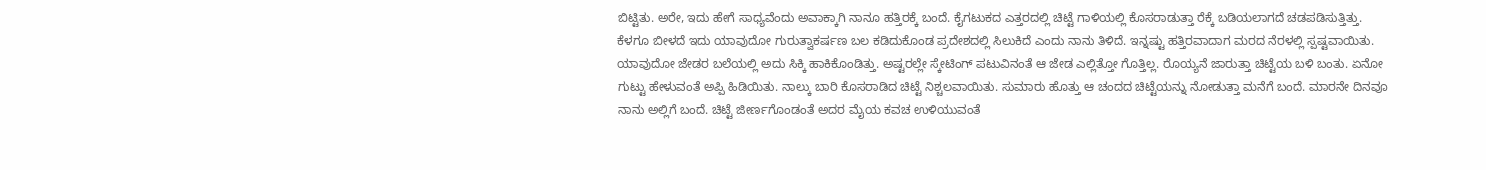ಬಿಟ್ಟಿತು. ಅರೇ, ಇದು ಹೇಗೆ ಸಾಧ್ಯವೆಂದು ಅವಾಕ್ಕಾಗಿ ನಾನೂ ಹತ್ತಿರಕ್ಕೆ ಬಂದೆ. ಕೈಗಟುಕದ ಎತ್ತರದಲ್ಲಿ ಚಿಟ್ಟೆ ಗಾಳಿಯಲ್ಲಿ ಕೊಸರಾಡುತ್ತಾ ರೆಕ್ಕೆ ಬಡಿಯಲಾಗದೆ ಚಡಪಡಿಸುತ್ತಿತ್ತು. ಕೆಳಗೂ ಬೀಳದೆ ಇದು ಯಾವುದೋ ಗುರುತ್ವಾಕರ್ಷಣ ಬಲ ಕಡಿದುಕೊಂಡ ಪ್ರದೇಶದಲ್ಲಿ ಸಿಲುಕಿದೆ ಎಂದು ನಾನು ತಿಳಿದೆ. ಇನ್ನಷ್ಟು ಹತ್ತಿರವಾದಾಗ ಮರದ ನೆರಳಲ್ಲಿ ಸ್ಪಷ್ಟವಾಯಿತು. ಯಾವುದೋ ಜೇಡರ ಬಲೆಯಲ್ಲಿ ಅದು ಸಿಕ್ಕಿ ಹಾಕಿಕೊಂಡಿತ್ತು. ಅಷ್ಟರಲ್ಲೇ ಸ್ಕೇಟಿಂಗ್ ಪಟುವಿನಂತೆ ಆ ಜೇಡ ಎಲ್ಲಿತ್ತೋ ಗೊತ್ತಿಲ್ಲ. ರೊಯ್ಯನೆ ಜಾರುತ್ತಾ ಚಿಟ್ಟೆಯ ಬಳಿ ಬಂತು. ಏನೋ ಗುಟ್ಟು ಹೇಳುವಂತೆ ಅಪ್ಪಿ ಹಿಡಿಯಿತು. ನಾಲ್ಕು ಬಾರಿ ಕೊಸರಾಡಿದ ಚಿಟ್ಟೆ ನಿಶ್ಚಲವಾಯಿತು. ಸುಮಾರು ಹೊತ್ತು ಆ ಚಂದದ ಚಿಟ್ಟೆಯನ್ನು ನೋಡುತ್ತಾ ಮನೆಗೆ ಬಂದೆ. ಮಾರನೇ ದಿನವೂ ನಾನು ಅಲ್ಲಿಗೆ ಬಂದೆ. ಚಿಟ್ಟೆ ಜೀರ್ಣಗೊಂಡಂತೆ ಅದರ ಮೈಯ ಕವಚ ಉಳಿಯುವಂತೆ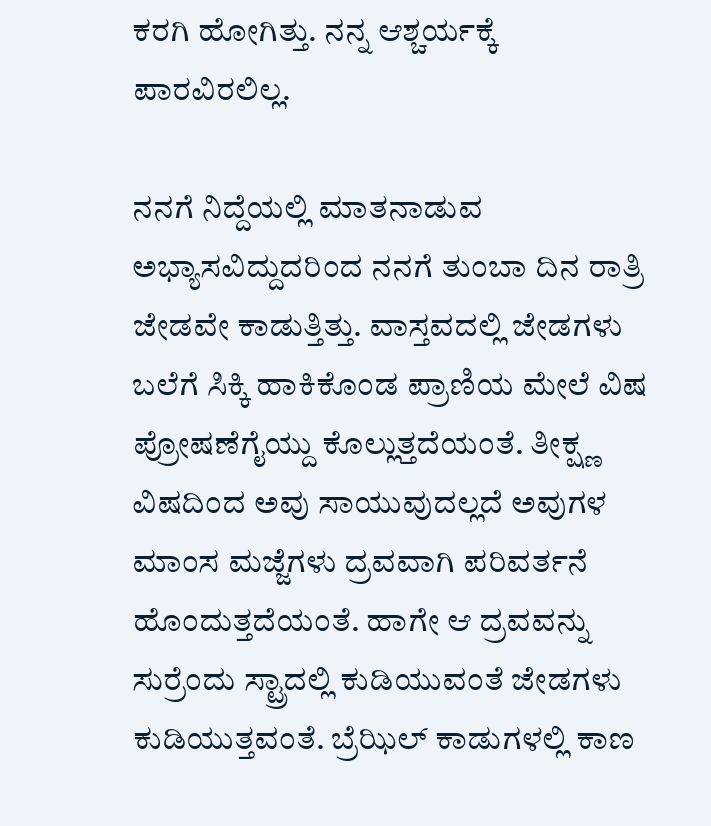ಕರಗಿ ಹೋಗಿತ್ತು. ನನ್ನ ಆಶ್ಚರ್ಯಕ್ಕೆ ಪಾರವಿರಲಿಲ್ಲ.

ನನಗೆ ನಿದ್ದೆಯಲ್ಲಿ ಮಾತನಾಡುವ ಅಭ್ಯಾಸವಿದ್ದುದರಿಂದ ನನಗೆ ತುಂಬಾ ದಿನ ರಾತ್ರಿ ಜೇಡವೇ ಕಾಡುತ್ತಿತ್ತು. ವಾಸ್ತವದಲ್ಲಿ ಜೇಡಗಳು ಬಲೆಗೆ ಸಿಕ್ಕಿ ಹಾಕಿಕೊಂಡ ಪ್ರಾಣಿಯ ಮೇಲೆ ವಿಷ ಪ್ರೋಷಣೆಗೈಯ್ದು ಕೊಲ್ಲುತ್ತದೆಯಂತೆ. ತೀಕ್ಷ್ಣ ವಿಷದಿಂದ ಅವು ಸಾಯುವುದಲ್ಲದೆ ಅವುಗಳ ಮಾಂಸ ಮಜ್ಜೆಗಳು ದ್ರವವಾಗಿ ಪರಿವರ್ತನೆ ಹೊಂದುತ್ತದೆಯಂತೆ. ಹಾಗೇ ಆ ದ್ರವವನ್ನು ಸುರ್ರೆಂದು ಸ್ಟ್ರಾದಲ್ಲಿ ಕುಡಿಯುವಂತೆ ಜೇಡಗಳು ಕುಡಿಯುತ್ತವಂತೆ. ಬ್ರೆಝಿಲ್ ಕಾಡುಗಳಲ್ಲಿ ಕಾಣ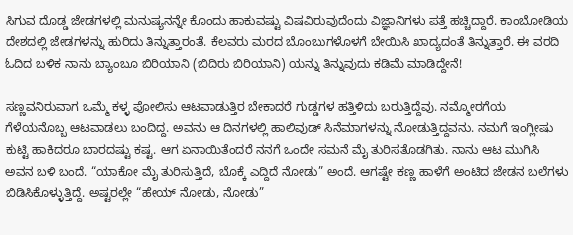ಸಿಗುವ ದೊಡ್ಡ ಜೇಡಗಳಲ್ಲಿ ಮನುಷ್ಯನನ್ನೇ ಕೊಂದು ಹಾಕುವಷ್ಟು ವಿಷವಿರುವುದೆಂದು ವಿಜ್ಞಾನಿಗಳು ಪತ್ತೆ ಹಚ್ಚಿದ್ದಾರೆ. ಕಾಂಬೋಡಿಯ ದೇಶದಲ್ಲಿ ಜೇಡಗಳನ್ನು ಹುರಿದು ತಿನ್ನುತ್ತಾರಂತೆ. ಕೆಲವರು ಮರದ ಬೊಂಬುಗಳೊಳಗೆ ಬೇಯಿಸಿ ಖಾದ್ಯದಂತೆ ತಿನ್ನುತ್ತಾರೆ. ಈ ವರದಿ ಓದಿದ ಬಳಿಕ ನಾನು ಬ್ಯಾಂಬೂ ಬಿರಿಯಾನಿ (ಬಿದಿರು ಬಿರಿಯಾನಿ) ಯನ್ನು ತಿನ್ನುವುದು ಕಡಿಮೆ ಮಾಡಿದ್ದೇನೆ!

ಸಣ್ಣವನಿರುವಾಗ ಒಮ್ಮೆ ಕಳ್ಳ ಪೋಲಿಸು ಆಟವಾಡುತ್ತಿರ ಬೇಕಾದರೆ ಗುಡ್ಡಗಳ ಹತ್ತಿಳಿದು ಬರುತ್ತಿದ್ದೆವು. ನಮ್ಮೋರಗೆಯ ಗೆಳೆಯನೊಬ್ಬ ಆಟವಾಡಲು ಬಂದಿದ್ದ. ಅವನು ಆ ದಿನಗಳಲ್ಲಿ ಹಾಲಿವುಡ್ ಸಿನೆಮಾಗಳನ್ನು ನೋಡುತ್ತಿದ್ದವನು. ನಮಗೆ ಇಂಗ್ಲೀಷು ಕುಟ್ಟಿ ಹಾಕಿದರೂ ಬಾರದಷ್ಟು ಕಷ್ಟ. ಆಗ ಏನಾಯಿತೆಂದರೆ ನನಗೆ ಒಂದೇ ಸಮನೆ ಮೈ ತುರಿಸತೊಡಗಿತು. ನಾನು ಆಟ ಮುಗಿಸಿ ಅವನ ಬಳಿ ಬಂದೆ. “ಯಾಕೋ ಮೈ ತುರಿಸುತ್ತಿದೆ, ಬೊಕ್ಕೆ ಎದ್ದಿದೆ ನೋಡು” ಅಂದೆ. ಆಗಷ್ಟೇ ಕಣ್ಣ ಹಾಳೆಗೆ ಅಂಟಿದ ಜೇಡನ ಬಲೆಗಳು ಬಿಡಿಸಿಕೊಳ್ಳುತ್ತಿದ್ದೆ. ಅಷ್ಟರಲ್ಲೇ “ಹೇಯ್ ನೋಡು, ನೋಡು”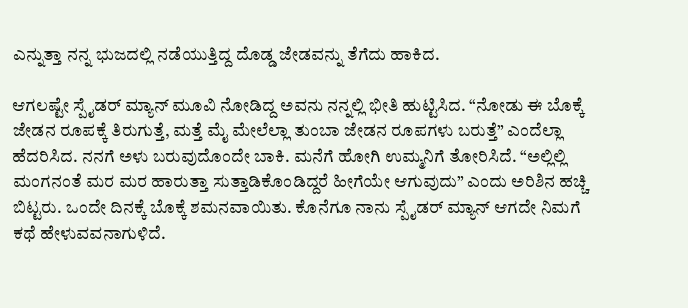ಎನ್ನುತ್ತಾ ನನ್ನ ಭುಜದಲ್ಲಿ ನಡೆಯುತ್ತಿದ್ದ ದೊಡ್ಡ ಜೇಡವನ್ನು ತೆಗೆದು ಹಾಕಿದ.

ಆಗಲಷ್ಟೇ ಸ್ಪೈಡರ್ ಮ್ಯಾನ್ ಮೂವಿ ನೋಡಿದ್ದ ಅವನು ನನ್ನಲ್ಲಿ ಭೀತಿ ಹುಟ್ಟಿಸಿದ. “ನೋಡು ಈ ಬೊಕ್ಕೆ ಜೇಡನ ರೂಪಕ್ಕೆ ತಿರುಗುತ್ತೆ, ಮತ್ತೆ ಮೈ ಮೇಲೆಲ್ಲಾ ತುಂಬಾ ಜೇಡನ ರೂಪಗಳು ಬರುತ್ತೆ” ಎಂದೆಲ್ಲಾ ಹೆದರಿಸಿದ. ನನಗೆ ಅಳು ಬರುವುದೊಂದೇ ಬಾಕಿ. ಮನೆಗೆ ಹೋಗಿ ಉಮ್ಮನಿಗೆ ತೋರಿಸಿದೆ. “ಅಲ್ಲಿಲ್ಲಿ ಮಂಗನಂತೆ ಮರ ಮರ ಹಾರುತ್ತಾ ಸುತ್ತಾಡಿಕೊಂಡಿದ್ದರೆ ಹೀಗೆಯೇ ಆಗುವುದು” ಎಂದು ಅರಿಶಿನ ಹಚ್ಚಿ ಬಿಟ್ಟರು. ಒಂದೇ ದಿನಕ್ಕೆ ಬೊಕ್ಕೆ ಶಮನವಾಯಿತು. ಕೊನೆಗೂ ನಾನು ಸ್ಪೈಡರ್ ಮ್ಯಾನ್ ಆಗದೇ ನಿಮಗೆ ಕಥೆ ಹೇಳುವವನಾಗುಳಿದೆ.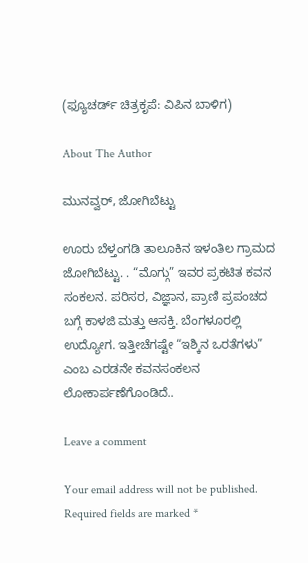(ಫ್ಯೂಚರ್ಡ್ ಚಿತ್ರಕೃಪೆ: ವಿಪಿನ ಬಾಳಿಗ)

About The Author

ಮುನವ್ವರ್, ಜೋಗಿಬೆಟ್ಟು

ಊರು ಬೆಳ್ತಂಗಡಿ ತಾಲೂಕಿನ ಇಳಂತಿಲ ಗ್ರಾಮದ ಜೋಗಿಬೆಟ್ಟು. . “ಮೊಗ್ಗು” ಇವರ ಪ್ರಕಟಿತ ಕವನ ಸಂಕಲನ. ಪರಿಸರ, ವಿಜ್ಞಾನ, ಪ್ರಾಣಿ ಪ್ರಪಂಚದ ಬಗ್ಗೆ ಕಾಳಜಿ ಮತ್ತು ಆಸಕ್ತಿ. ಬೆಂಗಳೂರಲ್ಲಿ ಉದ್ಯೋಗ. ಇತ್ತೀಚೆಗಷ್ಟೇ “ಇಶ್ಕಿನ ಒರತೆಗಳು” ಎಂಬ ಎರಡನೇ ಕವನಸಂಕಲನ ಲೋಕಾರ್ಪಣೆಗೊಂಡಿದೆ..

Leave a comment

Your email address will not be published. Required fields are marked *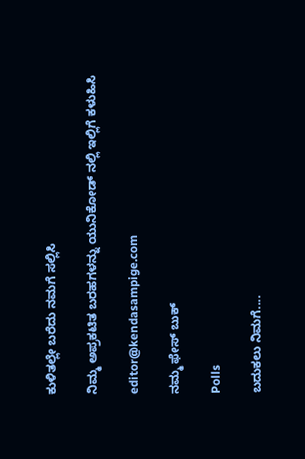ಕುಳಿತಲ್ಲೇ ಬರೆದು ನಮಗೆ ಸಲ್ಲಿಸಿ

ನಿಮ್ಮ ಅಪ್ರಕಟಿತ ಬರಹಗಳನ್ನು ಯುನಿಕೋಡ್ ನಲ್ಲಿ ಇಲ್ಲಿಗೆ ಕಳುಹಿಸಿ

editor@kendasampige.com

ನಮ್ಮ ಫೇಸ್ ಬುಕ್

Polls

ಬದುಕಲು ನಿಮಗೆ....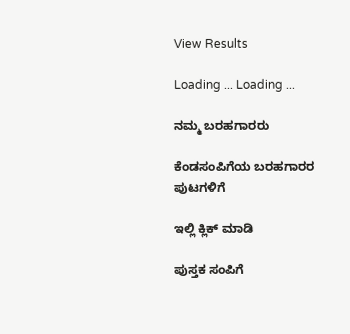View Results

Loading ... Loading ...

ನಮ್ಮ ಬರಹಗಾರರು

ಕೆಂಡಸಂಪಿಗೆಯ ಬರಹಗಾರರ ಪುಟಗಳಿಗೆ

ಇಲ್ಲಿ ಕ್ಲಿಕ್ ಮಾಡಿ

ಪುಸ್ತಕ ಸಂಪಿಗೆ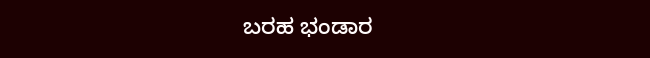ಬರಹ ಭಂಡಾರ